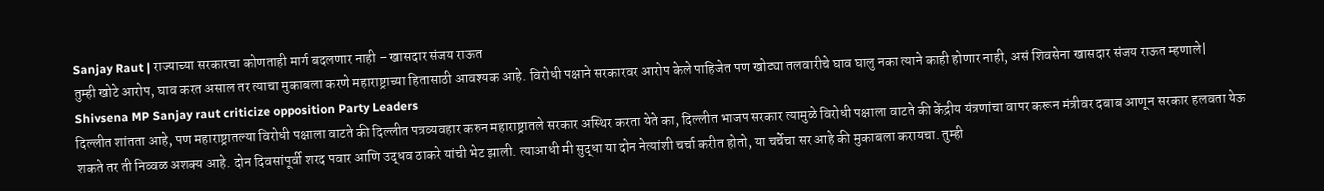Sanjay Raut | राज्याच्या सरकारचा कोणताही मार्ग बदलणार नाही – खासदार संजय राऊत
तुम्ही खोटे आरोप, घाव करत असाल तर त्याचा मुकाबला करणे महाराष्ट्राच्या हितासाठी आवश्यक आहे. विरोधी पक्षाने सरकारवर आरोप केले पाहिजेत पण खोट्या तलवारीचे घाव घालु नका त्याने काही होणार नाही, असं शिवसेना खासदार संजय राऊत म्हणाले| Shivsena MP Sanjay raut criticize opposition Party Leaders
दिल्लीत शांतता आहे, पण महाराष्ट्रातल्या विरोधी पक्षाला वाटते की दिल्लीत पत्रव्यवहार करुन महाराष्ट्रातले सरकार अस्थिर करता येते का, दिल्लीत भाजप सरकार त्यामुळे विरोधी पक्षाला वाटते की केंद्रीय यंत्रणांचा वापर करून मंत्रीवर दबाब आणून सरकार हलवता येऊ शकते तर ती निव्वळ अशक्य आहे. दोन दिवसांपूर्वी शरद पवार आणि उद्धव ठाकरे यांची भेट झाली. त्याआधी मी सुद्धा या दोन नेत्यांशी चर्चा करीत होतो, या चर्चेचा सर आहे की मुकाबला करायचा. तुम्ही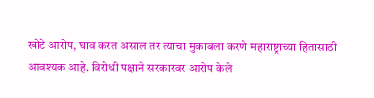खोटे आरोप, घाव करत असाल तर त्याचा मुकाबला करणे महाराष्ट्राच्या हितासाठी आवश्यक आहे. विरोधी पक्षाने सरकारवर आरोप केले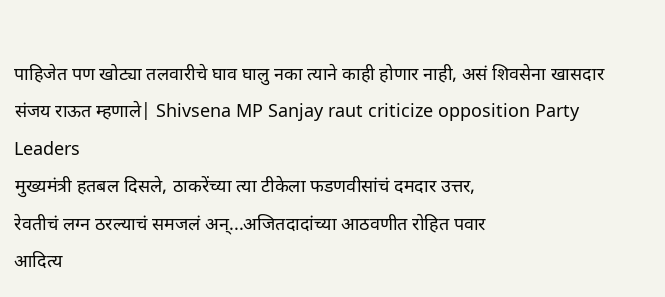पाहिजेत पण खोट्या तलवारीचे घाव घालु नका त्याने काही होणार नाही, असं शिवसेना खासदार संजय राऊत म्हणाले| Shivsena MP Sanjay raut criticize opposition Party Leaders
मुख्यमंत्री हतबल दिसले, ठाकरेंच्या त्या टीकेला फडणवीसांचं दमदार उत्तर,
रेवतीचं लग्न ठरल्याचं समजलं अन्...अजितदादांच्या आठवणीत रोहित पवार
आदित्य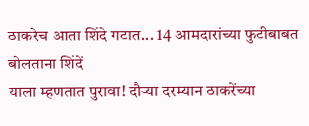ठाकरेच आता शिंदे गटात... 14 आमदारांच्या फुटीबाबत बोलताना शिंदें
याला म्हणतात पुरावा! दौऱ्या दरम्यान ठाकरेंच्या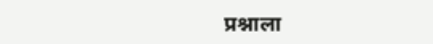प्रश्नाला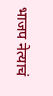भाजप नेत्याचं